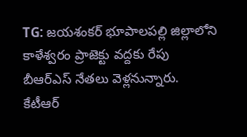TG: జయశంకర్ భూపాలపల్లి జిల్లాలోని కాళేశ్వరం ప్రాజెక్టు వద్దకు రేపు
బీఆర్ఎస్ నేతలు వెళ్లనున్నారు.
కేటీఆర్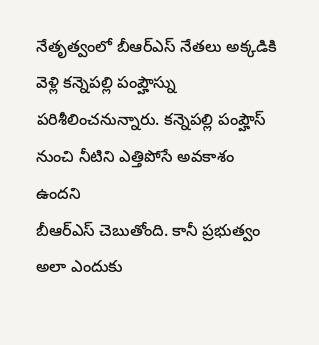నేతృత్వంలో బీఆర్ఎస్ నేతలు అక్కడికి వెళ్లి కన్నెపల్లి పంప్హౌస్ను పరిశీలించనున్నారు. కన్నెపల్లి పంప్హౌస్ నుంచి నీటిని ఎత్తిపోసే అవకాశం ఉందని
బీఆర్ఎస్ చెబుతోంది. కానీ ప్రభుత్వం అలా ఎందుకు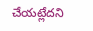చేయట్లేదని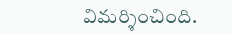విమర్శించింది.